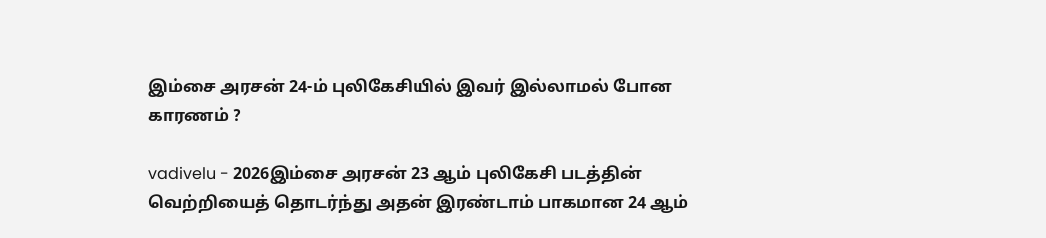இம்சை அரசன் 24-ம் புலிகேசியில் இவர் இல்லாமல் போன காரணம் ?

vadivelu - 2026இம்சை அரசன் 23 ஆம் புலிகேசி படத்தின் வெற்றியைத் தொடர்ந்து அதன் இரண்டாம் பாகமான 24 ஆம்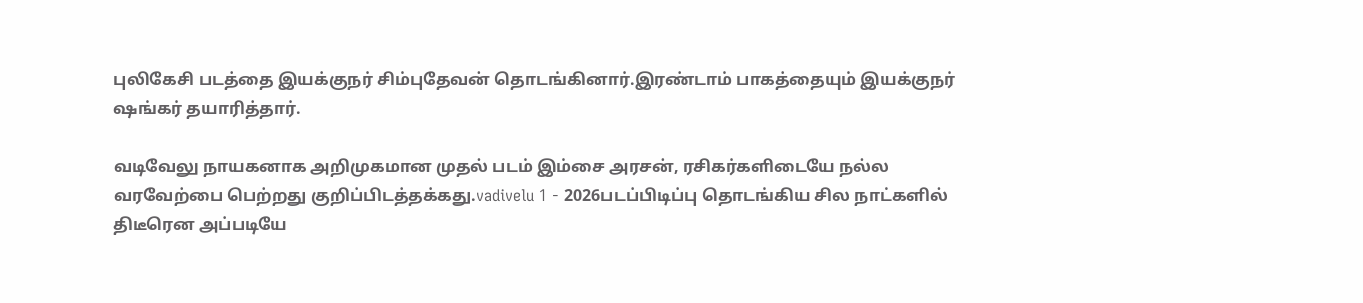புலிகேசி படத்தை இயக்குநர் சிம்புதேவன் தொடங்கினார்.இரண்டாம் பாகத்தையும் இயக்குநர் ஷங்கர் தயாரித்தார்.

வடிவேலு நாயகனாக அறிமுகமான முதல் படம் இம்சை அரசன், ரசிகர்களிடையே நல்ல வரவேற்பை பெற்றது குறிப்பிடத்தக்கது.vadivelu 1 - 2026படப்பிடிப்பு தொடங்கிய சில நாட்களில் திடீரென அப்படியே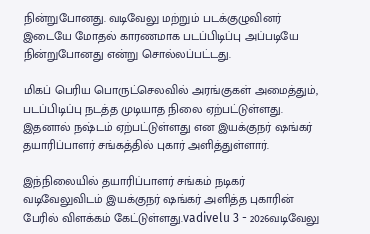நின்றுபோனது. வடிவேலு மற்றும் படக்குழுவினர் இடையே மோதல் காரணமாக படப்பிடிப்பு அப்படியே நின்றுபோனது என்று சொல்லப்பட்டது.

மிகப் பெரிய பொருட்செலவில் அரங்குகள் அமைத்தும், படப்பிடிப்பு நடத்த முடியாத நிலை ஏற்பட்டுள்ளது. இதனால் நஷ்டம் ஏற்பட்டுள்ளது என இயக்குநர் ஷங்கர் தயாரிப்பாளர் சங்கத்தில் புகார் அளித்துள்ளார்.

இந்நிலையில் தயாரிப்பாளர் சங்கம் நடிகர் வடிவேலுவிடம் இயக்குநர் ஷங்கர் அளித்த புகாரின் பேரில் விளக்கம் கேட்டுள்ளது.vadivelu 3 - 2026வடிவேலு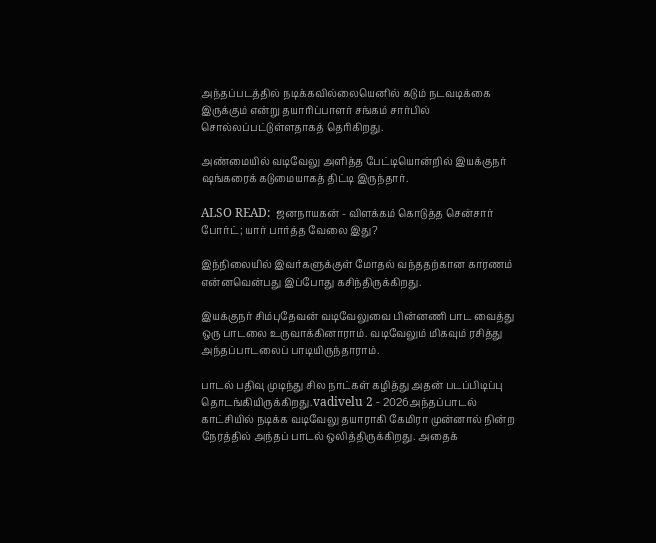அந்தப்படத்தில் நடிக்கவில்லையெனில் கடும் நடவடிக்கை இருக்கும் என்று தயாரிப்பாளர் சங்கம் சார்பில் சொல்லப்பட்டுள்ளதாகத் தெரிகிறது.

அண்மையில் வடிவேலு அளித்த பேட்டியொன்றில் இயக்குநர் ஷங்கரைக் கடுமையாகத் திட்டி இருந்தார்.

ALSO READ:  ஜனநாயகன் - விளக்கம் கொடுத்த சென்சார் போர்ட்; யார் பார்த்த வேலை இது?

இந்நிலையில் இவர்களுக்குள் மோதல் வந்ததற்கான காரணம் என்னவென்பது இப்போது கசிந்திருக்கிறது.

இயக்குநர் சிம்புதேவன் வடிவேலுவை பின்னணி பாட வைத்து ஒரு பாடலை உருவாக்கினாராம். வடிவேலும் மிகவும் ரசித்து அந்தப்பாடலைப் பாடியிருந்தாராம்.

பாடல் பதிவு முடிந்து சில நாட்கள் கழித்து அதன் படப்பிடிப்பு தொடங்கியிருக்கிறது.vadivelu 2 - 2026அந்தப்பாடல் காட்சியில் நடிக்க வடிவேலு தயாராகி கேமிரா முன்னால் நின்ற நேரத்தில் அந்தப் பாடல் ஒலித்திருக்கிறது. அதைக்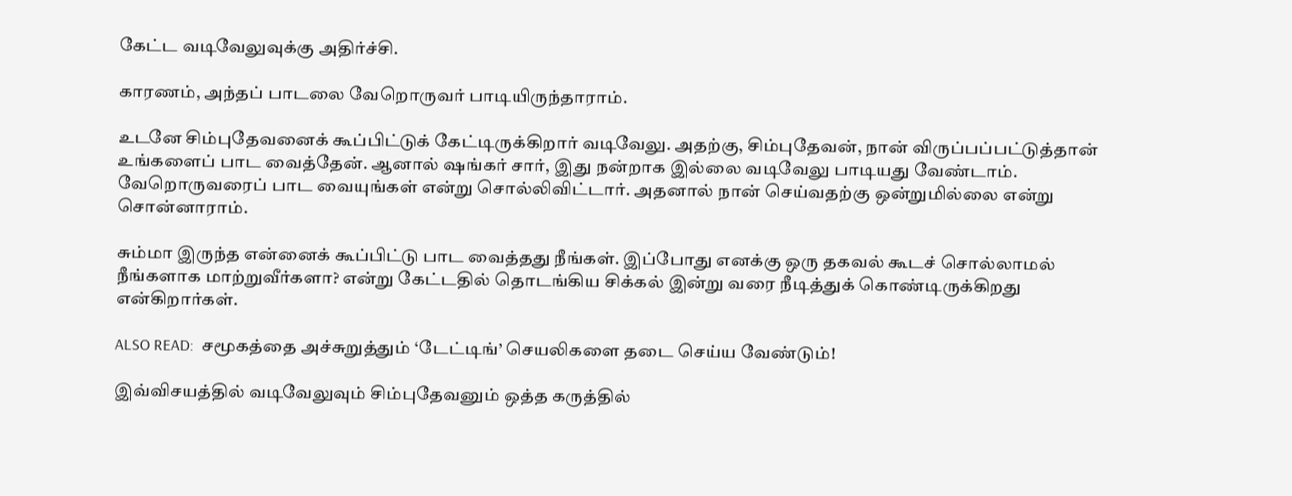கேட்ட வடிவேலுவுக்கு அதிர்ச்சி.

காரணம், அந்தப் பாடலை வேறொருவர் பாடியிருந்தாராம்.

உடனே சிம்புதேவனைக் கூப்பிட்டுக் கேட்டிருக்கிறார் வடிவேலு. அதற்கு, சிம்புதேவன், நான் விருப்பப்பட்டுத்தான் உங்களைப் பாட வைத்தேன். ஆனால் ஷங்கர் சார், இது நன்றாக இல்லை வடிவேலு பாடியது வேண்டாம். வேறொருவரைப் பாட வையுங்கள் என்று சொல்லிவிட்டார். அதனால் நான் செய்வதற்கு ஒன்றுமில்லை என்று சொன்னாராம்.

சும்மா இருந்த என்னைக் கூப்பிட்டு பாட வைத்தது நீங்கள். இப்போது எனக்கு ஒரு தகவல் கூடச் சொல்லாமல் நீங்களாக மாற்றுவீர்களா? என்று கேட்டதில் தொடங்கிய சிக்கல் இன்று வரை நீடித்துக் கொண்டிருக்கிறது என்கிறார்கள்.

ALSO READ:  சமூகத்தை அச்சுறுத்தும் ‘டேட்டிங்’ செயலிகளை தடை செய்ய வேண்டும்!

இவ்விசயத்தில் வடிவேலுவும் சிம்புதேவனும் ஒத்த கருத்தில்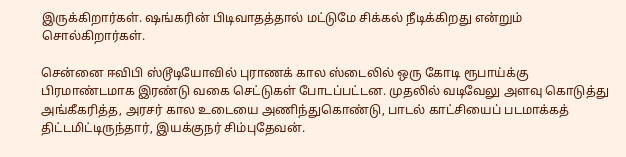இருக்கிறார்கள். ஷங்கரின் பிடிவாதத்தால் மட்டுமே சிக்கல் நீடிக்கிறது என்றும் சொல்கிறார்கள்.

சென்னை ஈவிபி ஸ்டூடியோவில் புராணக் கால ஸ்டைலில் ஒரு கோடி ரூபாய்க்கு பிரமாண்டமாக இரண்டு வகை செட்டுகள் போடப்பட்டன. முதலில் வடிவேலு அளவு கொடுத்து அங்கீகரித்த, அரசர் கால உடையை அணிந்துகொண்டு, பாடல் காட்சியைப் படமாக்கத் திட்டமிட்டிருந்தார், இயக்குநர் சிம்புதேவன்.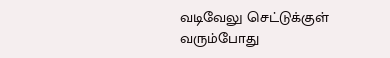வடிவேலு செட்டுக்குள் வரும்போது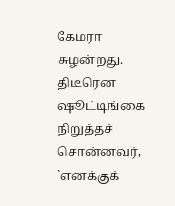கேமரா சுழன்றது. திடீரென ஷூட்டிங்கை நிறுத்தச் சொன்னவர், `எனக்குக்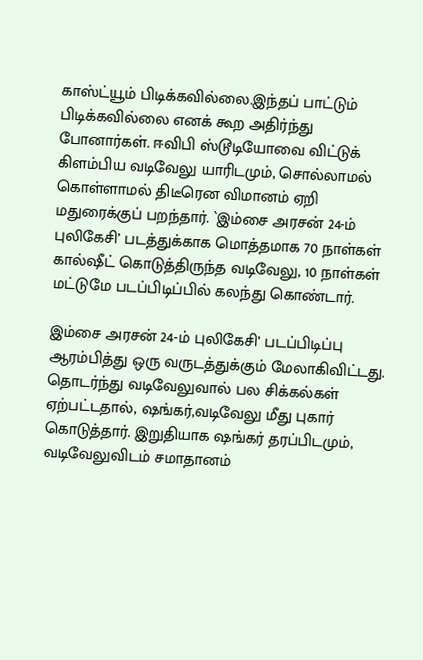காஸ்ட்யூம் பிடிக்கவில்லை.இந்தப் பாட்டும் பிடிக்கவில்லை எனக் கூற அதிர்ந்து போனார்கள். ஈவிபி ஸ்டூடியோவை விட்டுக் கிளம்பிய வடிவேலு யாரிடமும், சொல்லாமல் கொள்ளாமல் திடீரென விமானம் ஏறி மதுரைக்குப் பறந்தார். `இம்சை அரசன் 24-ம் புலிகேசி’ படத்துக்காக மொத்தமாக 70 நாள்கள் கால்ஷீட் கொடுத்திருந்த வடிவேலு, 10 நாள்கள் மட்டுமே படப்பிடிப்பில் கலந்து கொண்டார்.

இம்சை அரசன் 24-ம் புலிகேசி’ படப்பிடிப்பு ஆரம்பித்து ஒரு வருடத்துக்கும் மேலாகிவிட்டது. தொடர்ந்து வடிவேலுவால் பல சிக்கல்கள் ஏற்பட்டதால், ஷங்கர்,வடிவேலு மீது புகார் கொடுத்தார். இறுதியாக ஷங்கர் தரப்பிடமும், வடிவேலுவிடம் சமாதானம்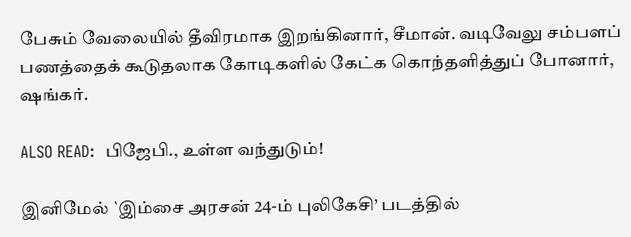பேசும் வேலையில் தீவிரமாக இறங்கினார், சீமான். வடிவேலு சம்பளப் பணத்தைக் கூடுதலாக கோடிகளில் கேட்க கொந்தளித்துப் போனார், ஷங்கர்.

ALSO READ:  பிஜேபி., உள்ள வந்துடும்!

இனிமேல் `இம்சை அரசன் 24-ம் புலிகேசி’ படத்தில்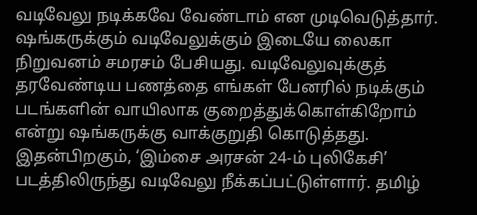வடிவேலு நடிக்கவே வேண்டாம் என முடிவெடுத்தார். ஷங்கருக்கும் வடிவேலுக்கும் இடையே லைகா நிறுவனம் சமரசம் பேசியது. வடிவேலுவுக்குத் தரவேண்டிய பணத்தை எங்கள் பேனரில் நடிக்கும் படங்களின் வாயிலாக குறைத்துக்கொள்கிறோம் என்று ஷங்கருக்கு வாக்குறுதி கொடுத்தது. இதன்பிறகும், ‘இம்சை அரசன் 24-ம் புலிகேசி’ படத்திலிருந்து வடிவேலு நீக்கப்பட்டுள்ளார். தமிழ்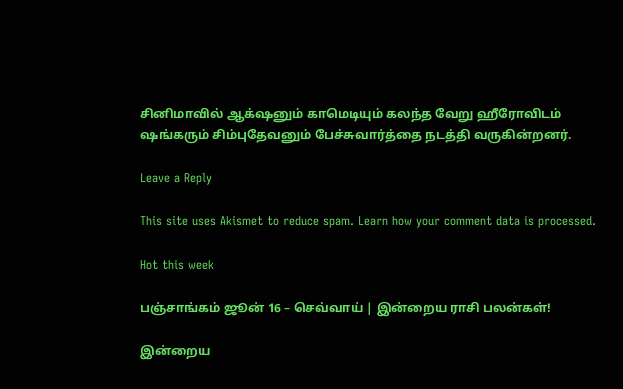சினிமாவில் ஆக்‌ஷனும் காமெடியும் கலந்த வேறு ஹீரோவிடம் ஷங்கரும் சிம்புதேவனும் பேச்சுவார்த்தை நடத்தி வருகின்றனர்.

Leave a Reply

This site uses Akismet to reduce spam. Learn how your comment data is processed.

Hot this week

பஞ்சாங்கம் ஜூன் 16 – செவ்வாய் | இன்றைய ராசி பலன்கள்!

இன்றைய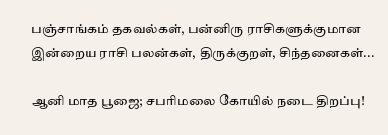பஞ்சாங்கம் தகவல்கள், பன்னிரு ராசிகளுக்குமான இன்றைய ராசி பலன்கள், திருக்குறள், சிந்தனைகள்...

ஆனி மாத பூஜை; சபரிமலை கோயில் நடை திறப்பு!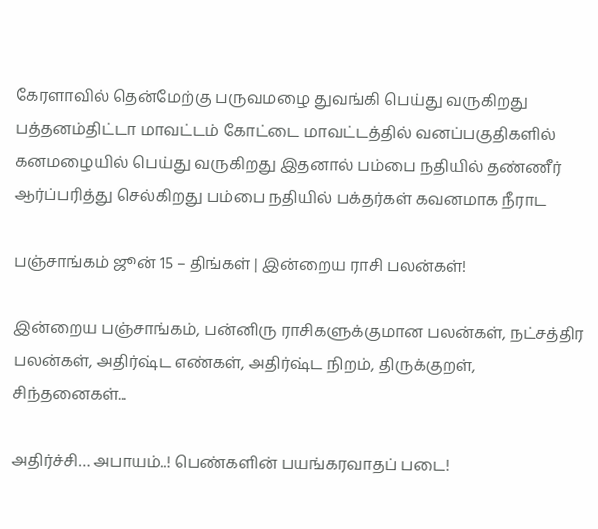கேரளாவில் தென்மேற்கு பருவமழை துவங்கி பெய்து வருகிறது பத்தனம்திட்டா மாவட்டம் கோட்டை மாவட்டத்தில் வனப்பகுதிகளில் கனமழையில் பெய்து வருகிறது இதனால் பம்பை நதியில் தண்ணீர் ஆர்ப்பரித்து செல்கிறது பம்பை நதியில் பக்தர்கள் கவனமாக நீராட

பஞ்சாங்கம் ஜூன் 15 – திங்கள் | இன்றைய ராசி பலன்கள்!

இன்றைய பஞ்சாங்கம், பன்னிரு ராசிகளுக்குமான பலன்கள், நட்சத்திர பலன்கள், அதிர்ஷ்ட எண்கள், அதிர்ஷ்ட நிறம், திருக்குறள், சிந்தனைகள்...

அதிர்ச்சி… அபாயம்..! பெண்களின் பயங்கரவாதப் படை!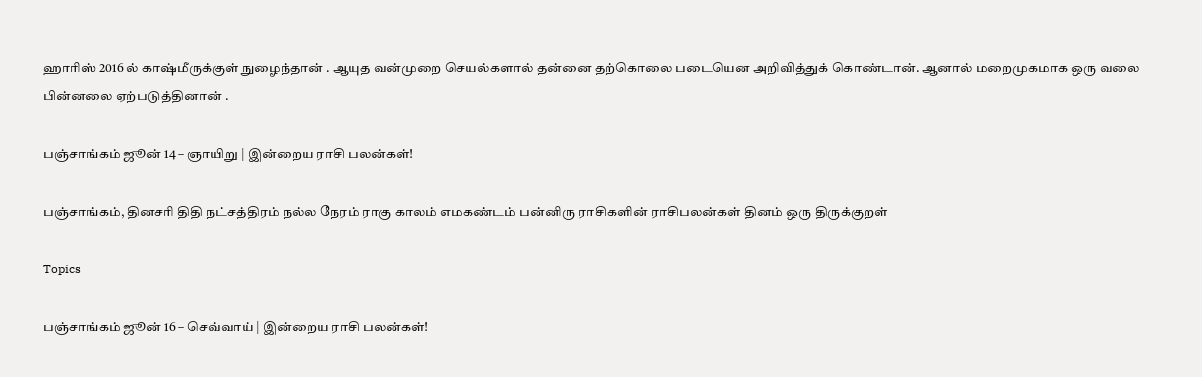ஹாரிஸ் 2016 ல் காஷ்மீருக்குள் நுழைந்தான் . ஆயுத வன்முறை செயல்களால் தன்னை தற்கொலை படையென அறிவித்துக் கொண்டான். ஆனால் மறைமுகமாக ஒரு வலை பின்னலை ஏற்படுத்தினான் .

பஞ்சாங்கம் ஜூன் 14 – ஞாயிறு | இன்றைய ராசி பலன்கள்!

பஞ்சாங்கம், தினசரி திதி நட்சத்திரம் நல்ல நேரம் ராகு காலம் எமகண்டம் பன்னிரு ராசிகளின் ராசிபலன்கள் தினம் ஒரு திருக்குறள்

Topics

பஞ்சாங்கம் ஜூன் 16 – செவ்வாய் | இன்றைய ராசி பலன்கள்!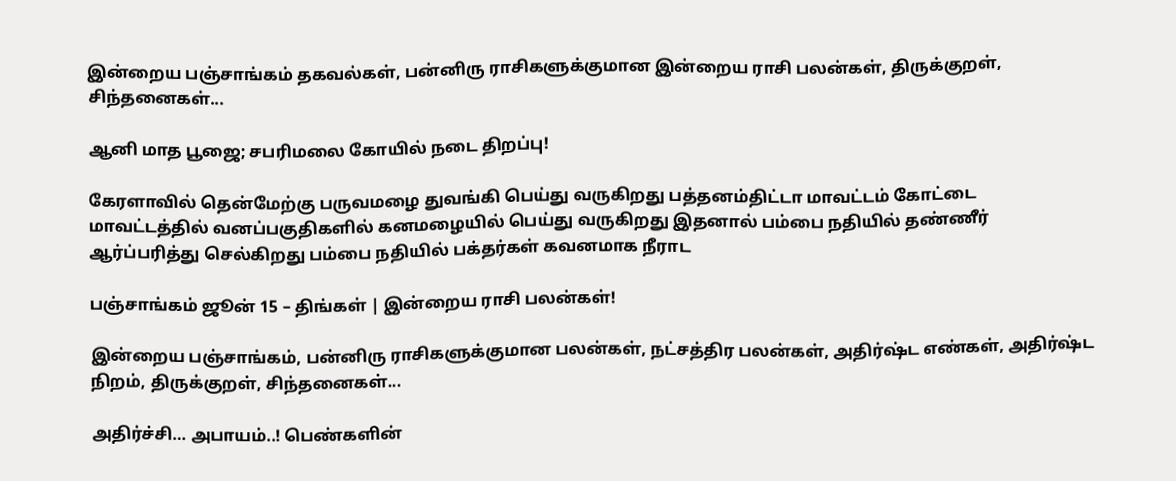இன்றைய பஞ்சாங்கம் தகவல்கள், பன்னிரு ராசிகளுக்குமான இன்றைய ராசி பலன்கள், திருக்குறள், சிந்தனைகள்...

ஆனி மாத பூஜை; சபரிமலை கோயில் நடை திறப்பு!

கேரளாவில் தென்மேற்கு பருவமழை துவங்கி பெய்து வருகிறது பத்தனம்திட்டா மாவட்டம் கோட்டை மாவட்டத்தில் வனப்பகுதிகளில் கனமழையில் பெய்து வருகிறது இதனால் பம்பை நதியில் தண்ணீர் ஆர்ப்பரித்து செல்கிறது பம்பை நதியில் பக்தர்கள் கவனமாக நீராட

பஞ்சாங்கம் ஜூன் 15 – திங்கள் | இன்றைய ராசி பலன்கள்!

இன்றைய பஞ்சாங்கம், பன்னிரு ராசிகளுக்குமான பலன்கள், நட்சத்திர பலன்கள், அதிர்ஷ்ட எண்கள், அதிர்ஷ்ட நிறம், திருக்குறள், சிந்தனைகள்...

அதிர்ச்சி… அபாயம்..! பெண்களின்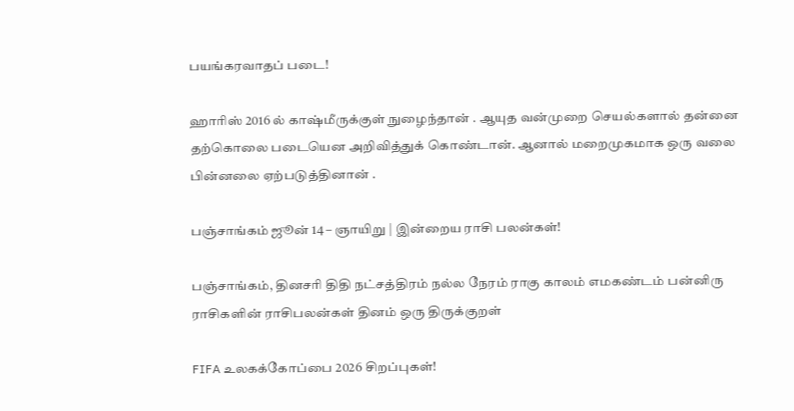பயங்கரவாதப் படை!

ஹாரிஸ் 2016 ல் காஷ்மீருக்குள் நுழைந்தான் . ஆயுத வன்முறை செயல்களால் தன்னை தற்கொலை படையென அறிவித்துக் கொண்டான். ஆனால் மறைமுகமாக ஒரு வலை பின்னலை ஏற்படுத்தினான் .

பஞ்சாங்கம் ஜூன் 14 – ஞாயிறு | இன்றைய ராசி பலன்கள்!

பஞ்சாங்கம், தினசரி திதி நட்சத்திரம் நல்ல நேரம் ராகு காலம் எமகண்டம் பன்னிரு ராசிகளின் ராசிபலன்கள் தினம் ஒரு திருக்குறள்

FIFA உலகக்கோப்பை 2026 சிறப்புகள்!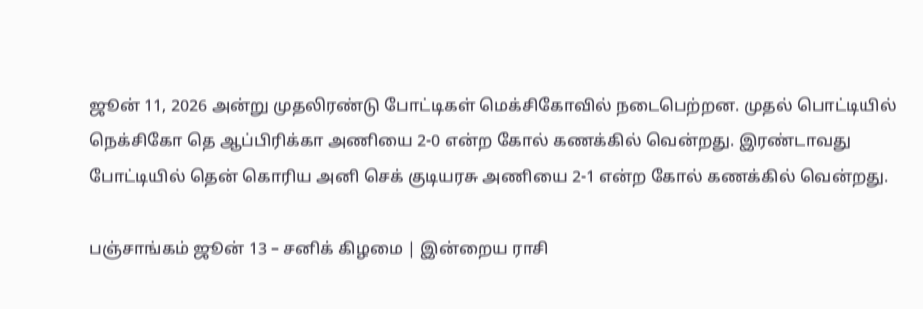ஜூன் 11, 2026 அன்று முதலிரண்டு போட்டிகள் மெக்சிகோவில் நடைபெற்றன. முதல் பொட்டியில் நெக்சிகோ தெ ஆப்பிரிக்கா அணியை 2-0 என்ற கோல் கணக்கில் வென்றது. இரண்டாவது போட்டியில் தென் கொரிய அனி செக் குடியரசு அணியை 2-1 என்ற கோல் கணக்கில் வென்றது.

பஞ்சாங்கம் ஜூன் 13 – சனிக் கிழமை | இன்றைய ராசி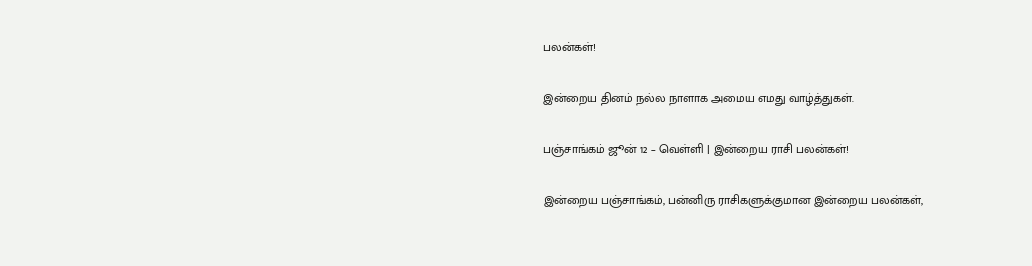பலன்கள்!

இன்றைய தினம் நல்ல நாளாக அமைய எமது வாழ்த்துகள்.

பஞ்சாங்கம் ஜூன் 12 – வெள்ளி | இன்றைய ராசி பலன்கள்!

இன்றைய பஞ்சாங்கம், பன்னிரு ராசிகளுக்குமான இன்றைய பலன்கள்,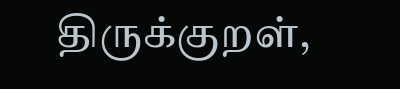திருக்குறள்,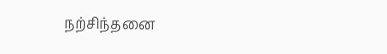நற்சிந்தனை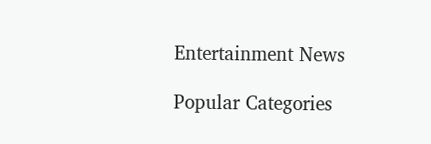Entertainment News

Popular Categories